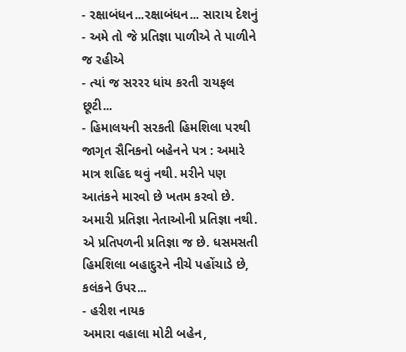- રક્ષાબંધન...રક્ષાબંધન... સારાય દેશનું
- અમે તો જે પ્રતિજ્ઞા પાળીએ તે પાળીને જ રહીએ
- ત્યાં જ સરરર ધાંય કરતી રાયફલ છૂટી...
- હિમાલયની સરકતી હિમશિલા પરથી જાગૃત સૈનિકનો બહેનને પત્ર : અમારે માત્ર શહિદ થવું નથી. મરીને પણ આતંકને મારવો છે ખતમ કરવો છે. અમારી પ્રતિજ્ઞા નેતાઓની પ્રતિજ્ઞા નથી. એ પ્રતિપળની પ્રતિજ્ઞા જ છે. ધસમસતી હિમશિલા બહાદુરને નીચે પહોંચાડે છે, કલંકને ઉપર...
- હરીશ નાયક
અમારા વહાલા મોટી બહેન,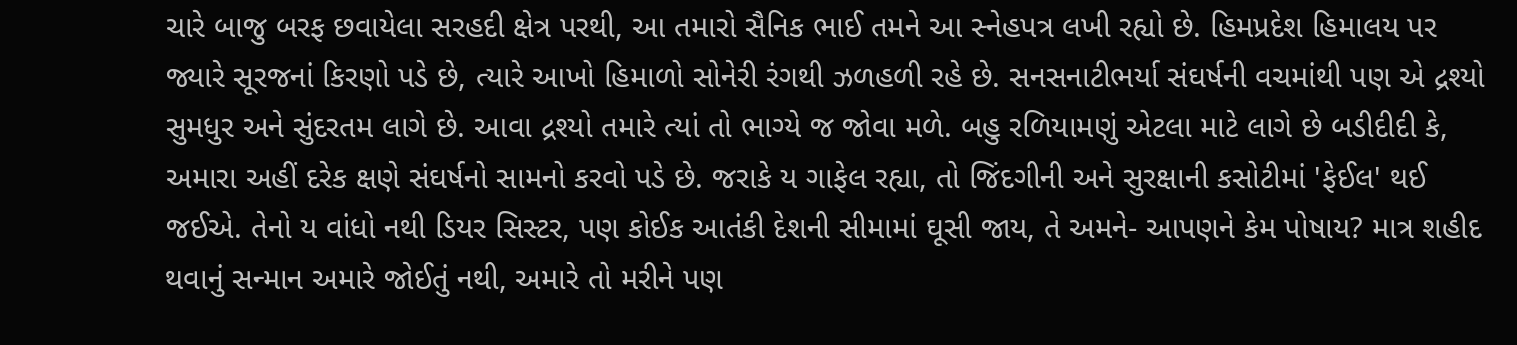ચારે બાજુ બરફ છવાયેલા સરહદી ક્ષેત્ર પરથી, આ તમારો સૈનિક ભાઈ તમને આ સ્નેહપત્ર લખી રહ્યો છે. હિમપ્રદેશ હિમાલય પર જ્યારે સૂરજનાં કિરણો પડે છે, ત્યારે આખો હિમાળો સોનેરી રંગથી ઝળહળી રહે છે. સનસનાટીભર્યા સંઘર્ષની વચમાંથી પણ એ દ્રશ્યો સુમધુર અને સુંદરતમ લાગે છે. આવા દ્રશ્યો તમારે ત્યાં તો ભાગ્યે જ જોવા મળે. બહુ રળિયામણું એટલા માટે લાગે છે બડીદીદી કે, અમારા અહીં દરેક ક્ષણે સંઘર્ષનો સામનો કરવો પડે છે. જરાકે ય ગાફેલ રહ્યા, તો જિંદગીની અને સુરક્ષાની કસોટીમાં 'ફેઈલ' થઈ જઈએ. તેનો ય વાંધો નથી ડિયર સિસ્ટર, પણ કોઈક આતંકી દેશની સીમામાં ઘૂસી જાય, તે અમને- આપણને કેમ પોષાય? માત્ર શહીદ થવાનું સન્માન અમારે જોઈતું નથી, અમારે તો મરીને પણ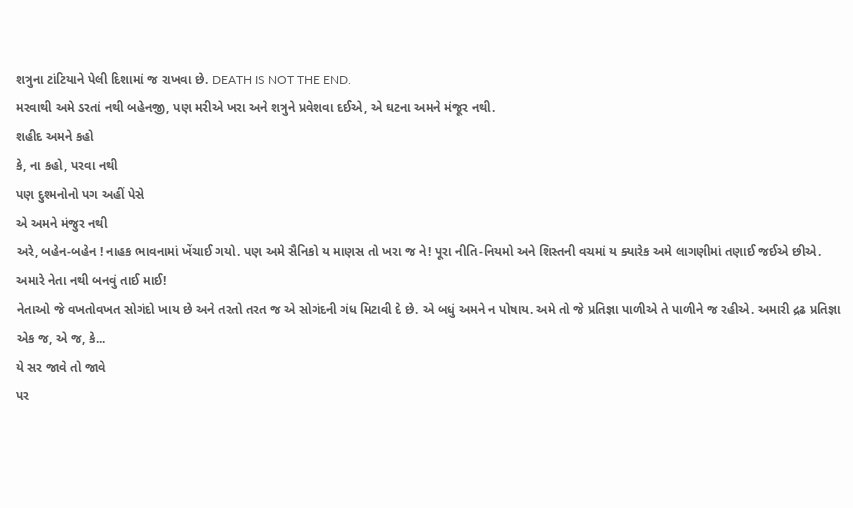શત્રુના ટાંટિયાને પેલી દિશામાં જ રાખવા છે. DEATH IS NOT THE END.
મરવાથી અમે ડરતાં નથી બહેનજી, પણ મરીએ ખરા અને શત્રુને પ્રવેશવા દઈએ, એ ઘટના અમને મંજૂર નથી.
શહીદ અમને કહો
કે, ના કહો, પરવા નથી
પણ દુશ્મનોનો પગ અહીં પેસે
એ અમને મંજુર નથી
અરે, બહેન-બહેન ! નાહક ભાવનામાં ખેંચાઈ ગયો. પણ અમે સૈનિકો ય માણસ તો ખરા જ ને! પૂરા નીતિ-નિયમો અને શિસ્તની વચમાં ય ક્યારેક અમે લાગણીમાં તણાઈ જઈએ છીએ.
અમારે નેતા નથી બનવું તાઈ માઈ!
નેતાઓ જે વખતોવખત સોગંદો ખાય છે અને તરતો તરત જ એ સોગંદની ગંધ મિટાવી દે છે. એ બધું અમને ન પોષાય. અમે તો જે પ્રતિજ્ઞા પાળીએ તે પાળીને જ રહીએ. અમારી દ્રઢ પ્રતિજ્ઞા એક જ, એ જ, કે...
યે સર જાવે તો જાવે
પર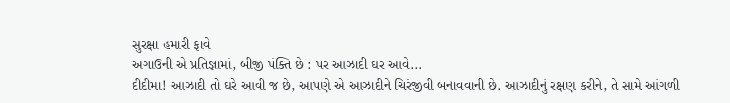સુરક્ષા હમારી ફાવે
અગાઉની એ પ્રતિજ્ઞામાં, બીજી પંક્તિ છે : પર આઝાદી ઘર આવે...
દીદીમા! આઝાદી તો ઘરે આવી જ છે, આપણે એ આઝાદીને ચિરંજીવી બનાવવાની છે. આઝાદીનું રક્ષણ કરીને, તે સામે આંગળી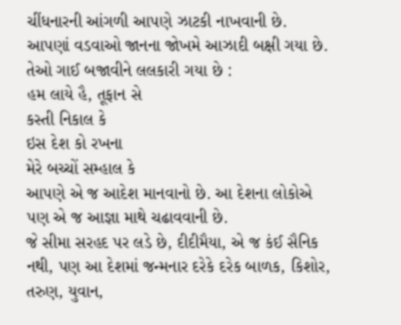ચીંધનારની આંગળી આપણે ઝાટકી નાખવાની છે.
આપણાં વડવાઓ જાનના જોખમે આઝાદી બક્ષી ગયા છે. તેઓ ગાઈ બજાવીને લલકારી ગયા છે :
હમ લાયે હૈ, તૂફાન સે
કસ્તી નિકાલ કે
ઇસ દેશ કો રખના
મેરે બચ્ચોં સમ્હાલ કે
આપણે એ જ આદેશ માનવાનો છે. આ દેશના લોકોએ પણ એ જ આજ્ઞા માથે ચઢાવવાની છે.
જે સીમા સરહદ પર લડે છે, દીદીમૈયા, એ જ કંઈ સૈનિક નથી, પણ આ દેશમાં જન્મનાર દરેકે દરેક બાળક, કિશોર, તરુણ, યુવાન,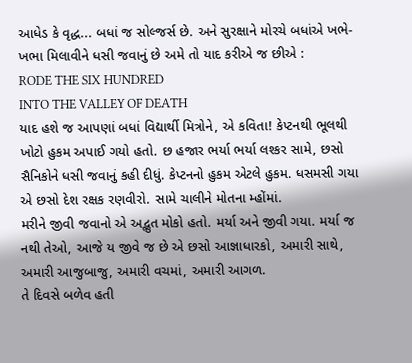આધેડ કે વૃદ્ધ... બધાં જ સોલ્જર્સ છે. અને સુરક્ષાને મોરચે બધાંએ ખભે-ખભા મિલાવીને ધસી જવાનું છે અમે તો યાદ કરીએ જ છીએ :
RODE THE SIX HUNDRED
INTO THE VALLEY OF DEATH
યાદ હશે જ આપણાં બધાં વિદ્યાર્થી મિત્રોને, એ કવિતા! કેપ્ટનથી ભૂલથી ખોટો હુકમ અપાઈ ગયો હતો. છ હજાર ભર્યા ભર્યા લશ્કર સામે, છસો સૈનિકોને ધસી જવાનું કહી દીધું. કેપ્ટનનો હુકમ એટલે હુકમ. ધસમસી ગયા એ છસો દેશ રક્ષક રણવીરો. સામે ચાલીને મોતના મ્હોંમાં.
મરીને જીવી જવાનો એ અદ્ભુત મોકો હતો. મર્યા અને જીવી ગયા. મર્યા જ નથી તેઓ, આજે ય જીવે જ છે એ છસો આજ્ઞાધારકો, અમારી સાથે, અમારી આજુબાજુ, અમારી વચમાં, અમારી આગળ.
તે દિવસે બળેવ હતી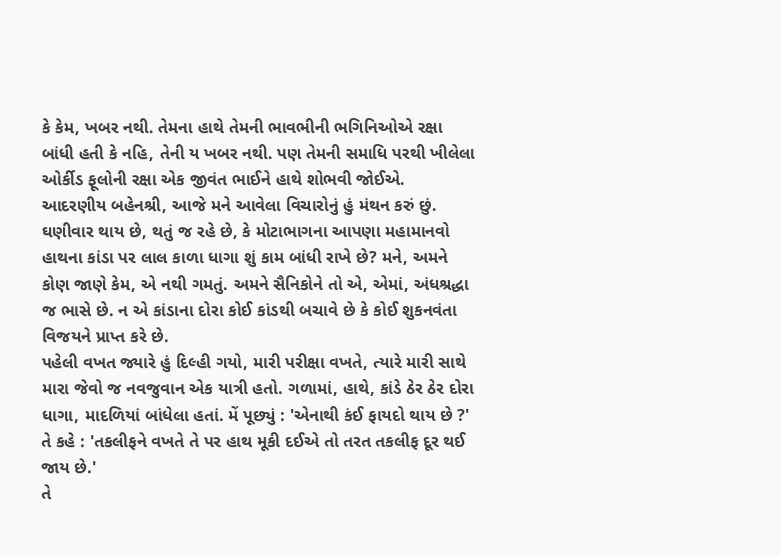કે કેમ, ખબર નથી. તેમના હાથે તેમની ભાવભીની ભગિનિઓએ રક્ષા બાંધી હતી કે નહિ, તેની ય ખબર નથી. પણ તેમની સમાધિ પરથી ખીલેલા ઓર્કીડ ફૂલોની રક્ષા એક જીવંત ભાઈને હાથે શોભવી જોઈએ.
આદરણીય બહેનશ્રી, આજે મને આવેલા વિચારોનું હું મંથન કરું છું. ઘણીવાર થાય છે, થતું જ રહે છે, કે મોટાભાગના આપણા મહામાનવો હાથના કાંડા પર લાલ કાળા ધાગા શું કામ બાંધી રાખે છે? મને, અમને કોણ જાણે કેમ, એ નથી ગમતું. અમને સૈનિકોને તો એ, એમાં, અંધશ્રદ્ધા જ ભાસે છે. ન એ કાંડાના દોરા કોઈ કાંડથી બચાવે છે કે કોઈ શુકનવંતા વિજયને પ્રાપ્ત કરે છે.
પહેલી વખત જ્યારે હું દિલ્હી ગયો, મારી પરીક્ષા વખતે, ત્યારે મારી સાથે મારા જેવો જ નવજુવાન એક યાત્રી હતો. ગળામાં, હાથે, કાંડે ઠેર ઠેર દોરા ધાગા, માદળિયાં બાંધેલા હતાં. મેં પૂછ્યું : 'એનાથી કંઈ ફાયદો થાય છે ?'
તે કહે : 'તકલીફને વખતે તે પર હાથ મૂકી દઈએ તો તરત તકલીફ દૂર થઈ જાય છે.'
તે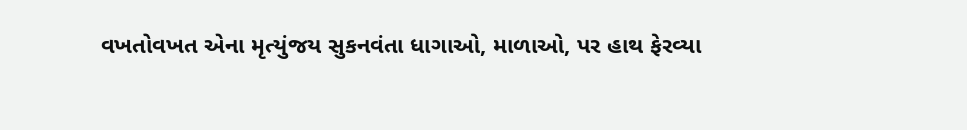વખતોવખત એના મૃત્યુંજય સુકનવંતા ધાગાઓ, માળાઓ, પર હાથ ફેરવ્યા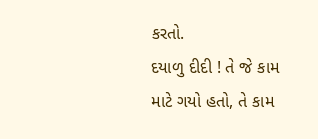કરતો.
દયાળુ દીદી ! તે જે કામ માટે ગયો હતો, તે કામ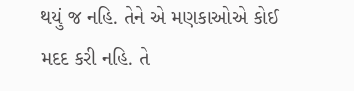થયું જ નહિ. તેને એ મણકાઓએ કોઈ મદદ કરી નહિ. તે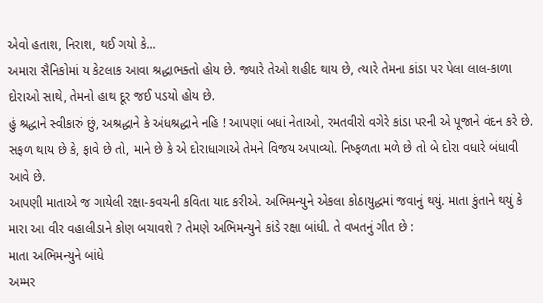એવો હતાશ, નિરાશ, થઈ ગયો કે...
અમારા સૈનિકોમાં ય કેટલાક આવા શ્રદ્ધાભક્તો હોય છે. જ્યારે તેઓ શહીદ થાય છે, ત્યારે તેમના કાંડા પર પેલા લાલ-કાળા દોરાઓ સાથે, તેમનો હાથ દૂર જઈ પડયો હોય છે.
હું શ્રદ્ધાને સ્વીકારું છું, અશ્રદ્ધાને કે અંધશ્રદ્ધાને નહિ ! આપણાં બધાં નેતાઓ, રમતવીરો વગેરે કાંડા પરની એ પૂજાને વંદન કરે છે. સફળ થાય છે કે, ફાવે છે તો, માને છે કે એ દોરાધાગાએ તેમને વિજય અપાવ્યો. નિષ્ફળતા મળે છે તો બે દોરા વધારે બંધાવી આવે છે.
આપણી માતાએ જ ગાયેલી રક્ષા-કવચની કવિતા યાદ કરીએ. અભિમન્યુને એકલા કોઠાયુદ્ધમાં જવાનું થયું. માતા કુંતાને થયું કે મારા આ વીર વહાલીડાને કોણ બચાવશે ? તેમણે અભિમન્યુને કાંડે રક્ષા બાંધી. તે વખતનું ગીત છે :
માતા અભિમન્યુને બાંધે
અમ્મર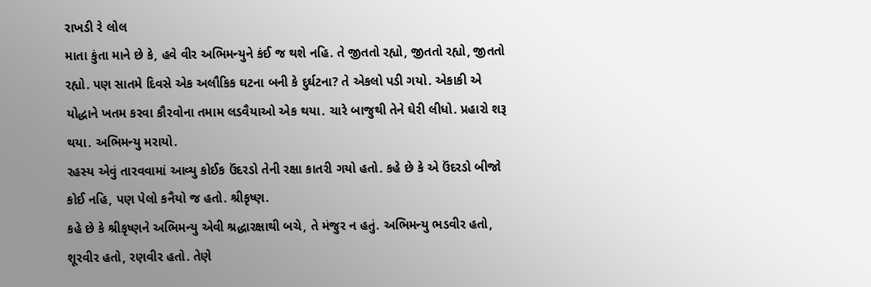રાખડી રે લોલ
માતા કુંતા માને છે કે, હવે વીર અભિમન્યુને કંઈ જ થશે નહિ. તે જીતતો રહ્યો, જીતતો રહ્યો, જીતતો રહ્યો. પણ સાતમે દિવસે એક અલૌકિક ઘટના બની કે દુર્ઘટના? તે એકલો પડી ગયો. એકાકી એ યોદ્ધાને ખતમ કરવા કૌરવોના તમામ લડવૈયાઓ એક થયા. ચારે બાજુથી તેને ઘેરી લીધો. પ્રહારો શરૂ થયા. અભિમન્યુ મરાયો.
રહસ્ય એવું તારવવામાં આવ્યુ કોઈક ઉંદરડો તેની રક્ષા કાતરી ગયો હતો. કહે છે કે એ ઉંદરડો બીજો કોઈ નહિ, પણ પેલો કનૈયો જ હતો. શ્રીકૃષ્ણ.
કહે છે કે શ્રીકૃષ્ણને અભિમન્યુ એવી શ્રદ્ધારક્ષાથી બચે, તે મંજુર ન હતું. અભિમન્યુ ભડવીર હતો, શૂરવીર હતો, રણવીર હતો. તેણે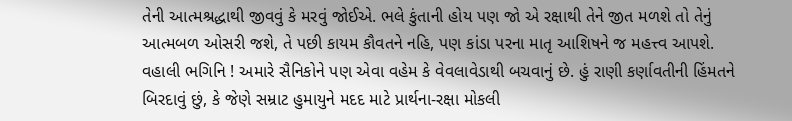તેની આત્મશ્રદ્ધાથી જીવવું કે મરવું જોઈએ. ભલે કુંતાની હોય પણ જો એ રક્ષાથી તેને જીત મળશે તો તેનું આત્મબળ ઓસરી જશે, તે પછી કાયમ કૌવતને નહિ, પણ કાંડા પરના માતૃ આશિષને જ મહત્ત્વ આપશે.
વહાલી ભગિનિ ! અમારે સૈનિકોને પણ એવા વહેમ કે વેવલાવેડાથી બચવાનું છે. હું રાણી કર્ણાવતીની હિંમતને બિરદાવું છું, કે જેણે સમ્રાટ હુમાયુને મદદ માટે પ્રાર્થના-રક્ષા મોકલી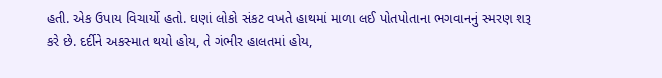હતી. એક ઉપાય વિચાર્યો હતો. ઘણાં લોકો સંકટ વખતે હાથમાં માળા લઈ પોતપોતાના ભગવાનનું સ્મરણ શરૂ કરે છે. દર્દીને અકસ્માત થયો હોય, તે ગંભીર હાલતમાં હોય,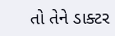તો તેને ડાક્ટર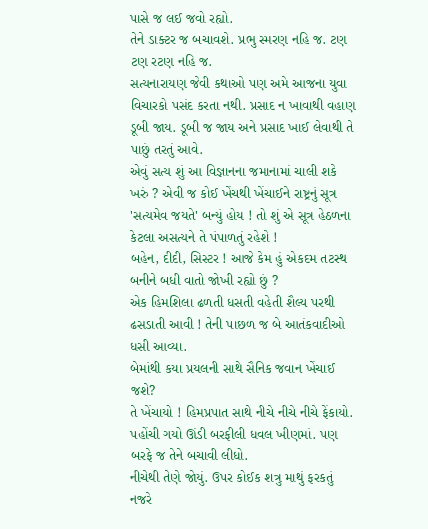પાસે જ લઈ જવો રહ્યો.
તેને ડાક્ટર જ બચાવશે. પ્રભુ સ્મરણ નહિ જ. ટણ ટણ રટણ નહિ જ.
સત્યનારાયણ જેવી કથાઓ પણ અમે આજના યુવા વિચારકો પસંદ કરતા નથી. પ્રસાદ ન ખાવાથી વહાણ ડૂબી જાય. ડૂબી જ જાય અને પ્રસાદ ખાઈ લેવાથી તે પાછું તરતું આવે.
એવું સત્ય શું આ વિજ્ઞાનના જમાનામાં ચાલી શકે ખરું ? એવી જ કોઈ ખેંચથી ખેંચાઈને રાષ્ટ્રનું સૂત્ર 'સત્યમેવ જયતે' બન્યું હોય ! તો શું એ સૂત્ર હેઠળના કેટલા અસત્યને તે પંપાળતું રહેશે !
બહેન, દીદી, સિસ્ટર ! આજે કેમ હું એકદમ તટસ્થ બનીને બધી વાતો જોખી રહ્યો છું ?
એક હિમશિલા ઢળતી ધસતી વહેતી શૈલ્ય પરથી ઢસડાતી આવી ! તેની પાછળ જ બે આતંકવાદીઓ ધસી આવ્યા.
બેમાંથી કયા પ્રયલની સાથે સૈનિક જવાન ખેંચાઈ જશે?
તે ખેંચાયો ! હિમપ્રપાત સાથે નીચે નીચે નીચે ફેંકાયો. પહોંચી ગયો ઊંડી બરફીલી ધવલ ખીણમાં. પણ બરફે જ તેને બચાવી લીધો.
નીચેથી તેણે જોયું. ઉપર કોઈક શત્રુ માથું ફરકતું નજરે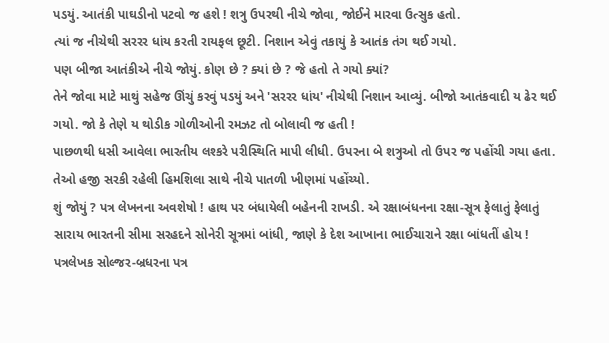પડયું. આતંકી પાઘડીનો પટવો જ હશે ! શત્રુ ઉપરથી નીચે જોવા, જોઈને મારવા ઉત્સુક હતો.
ત્યાં જ નીચેથી સરરર ધાંય કરતી રાયફલ છૂટી. નિશાન એવું તકાયું કે આતંક તંગ થઈ ગયો.
પણ બીજા આતંકીએ નીચે જોયું. કોણ છે ? ક્યાં છે ? જે હતો તે ગયો ક્યાં?
તેને જોવા માટે માથું સહેજ ઊંચું કરવું પડયું અને 'સરરર ધાંય' નીચેથી નિશાન આવ્યું. બીજો આતંકવાદી ય ઢેર થઈ ગયો. જો કે તેણે ય થોડીક ગોળીઓની રમઝટ તો બોલાવી જ હતી !
પાછળથી ધસી આવેલા ભારતીય લશ્કરે પરીસ્થિતિ માપી લીધી. ઉપરના બે શત્રુઓ તો ઉપર જ પહોંચી ગયા હતા. તેઓ હજી સરકી રહેલી હિમશિલા સાથે નીચે પાતળી ખીણમાં પહોંચ્યો.
શું જોયું ? પત્ર લેખનના અવશેષો ! હાથ પર બંધાયેલી બહેનની રાખડી. એ રક્ષાબંધનના રક્ષા-સૂત્ર ફેલાતું ફેલાતું સારાય ભારતની સીમા સરહદને સોનેરી સૂત્રમાં બાંધી, જાણે કે દેશ આખાના ભાઈચારાને રક્ષા બાંધતીં હોય !
પત્રલેખક સોલ્જર-બ્રધરના પત્ર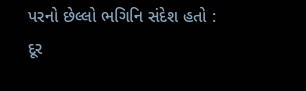પરનો છેલ્લો ભગિનિ સંદેશ હતો :
દૂર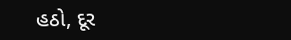હઠો, દૂર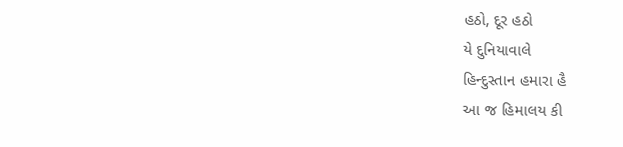હઠો, દૂર હઠો
યે દુનિયાવાલે
હિન્દુસ્તાન હમારા હૈ
આ જ હિમાલય કી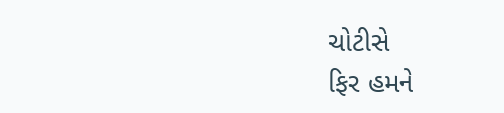ચોટીસે
ફિર હમને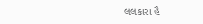લલકારા હૈ